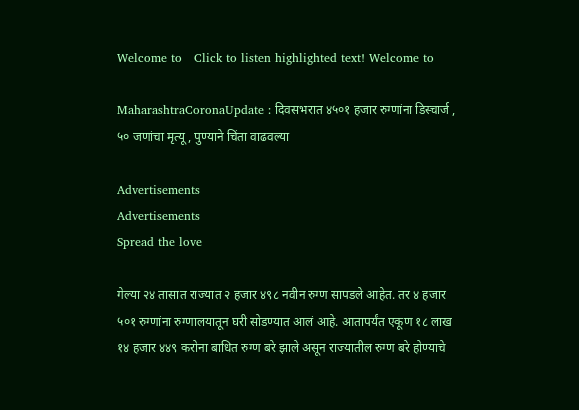Welcome to   Click to listen highlighted text! Welcome to

MaharashtraCoronaUpdate : दिवसभरात ४५०१ हजार रुग्णांना डिस्चार्ज , ५० जणांचा मृत्यू , पुण्याने चिंता वाढवल्या

Advertisements
Advertisements
Spread the love

गेल्या २४ तासात राज्यात २ हजार ४९८ नवीन रुग्ण सापडले आहेत. तर ४ हजार ५०१ रुग्णांना रुग्णालयातून घरी सोडण्यात आलं आहे. आतापर्यंत एकूण १८ लाख १४ हजार ४४९ करोना बाधित रुग्ण बरे झाले असून राज्यातील रुग्ण बरे होण्याचे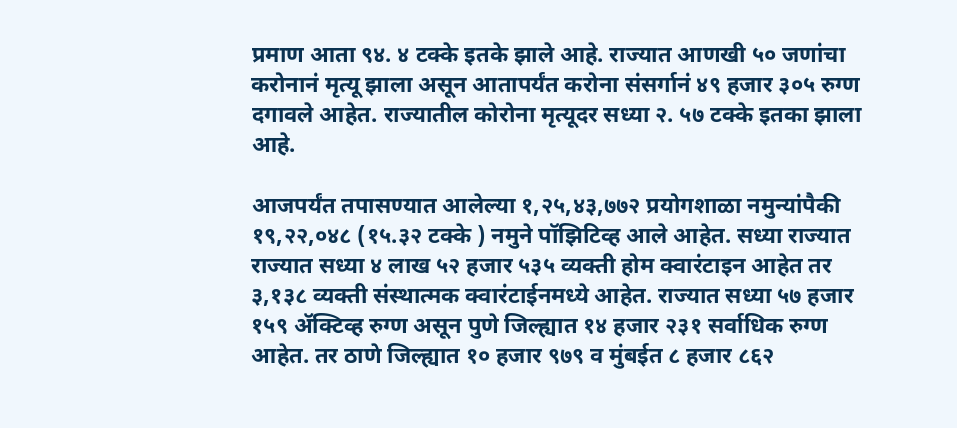प्रमाण आता ९४. ४ टक्के इतके झाले आहे. राज्यात आणखी ५० जणांचा करोनानं मृत्यू झाला असून आतापर्यंत करोना संसर्गानं ४९ हजार ३०५ रुग्ण दगावले आहेत. राज्यातील कोरोना मृत्यूदर सध्या २. ५७ टक्के इतका झाला आहे.

आजपर्यंत तपासण्यात आलेल्या १,२५,४३,७७२ प्रयोगशाळा नमुन्यांपैकी १९,२२,०४८ (१५.३२ टक्के ) नमुने पॉझिटिव्ह आले आहेत. सध्या राज्यात राज्यात सध्या ४ लाख ५२ हजार ५३५ व्यक्ती होम क्वारंटाइन आहेत तर ३,१३८ व्यक्ती संस्थात्मक क्वारंटाईनमध्ये आहेत. राज्यात सध्या ५७ हजार १५९ ॲक्टिव्ह रुग्ण असून पुणे जिल्ह्यात १४ हजार २३१ सर्वाधिक रुग्ण आहेत. तर ठाणे जिल्ह्यात १० हजार ९७९ व मुंबईत ८ हजार ८६२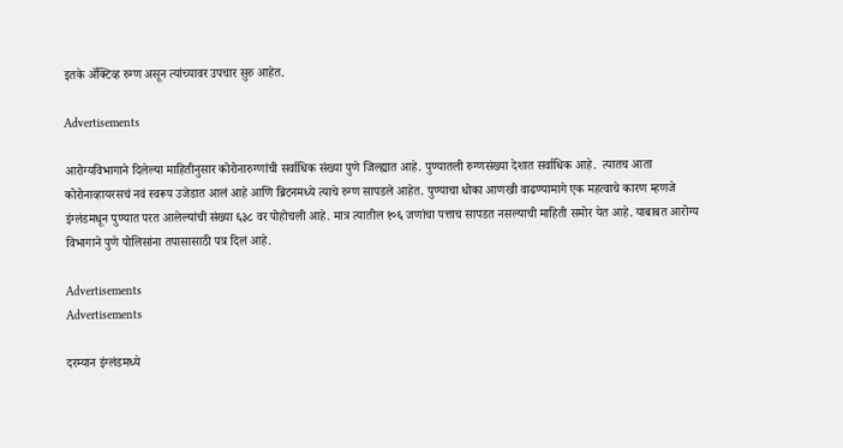इतके ॲक्टिव्ह रुग्ण असून त्यांच्यावर उपचार सुरु आहेत.

Advertisements

आरोग्यविभागाने दिलेल्या माहितीनुसार कोरोनारुग्णांची सर्वाधिक संख्या पुणे जिल्ह्यात आहे. पुण्यातली रुग्णसंख्या देशात सर्वाधिक आहे.  त्यातच आता कोरोनाव्हायरसचं नवं स्वरूप उजेडात आलं आहे आणि ब्रिटनमध्ये त्याचे रुग्ण सापडले आहेत. पुण्याचा धोका आणखी वाढण्यामागे एक महत्वाचे कारण म्हणजे इंग्लंडमधून पुण्यात परत आलेल्यांची संख्या ६३८ वर पोहोचली आहे. मात्र त्यातील १०६ जणांचा पत्ताच सापडत नसल्याची माहिती समोर येत आहे. याबाबत आरोग्य विभागाने पुणे पोलिसांना तपासासाठी पत्र दिलं आहे.

Advertisements
Advertisements

दरम्यान इंग्लंडमध्ये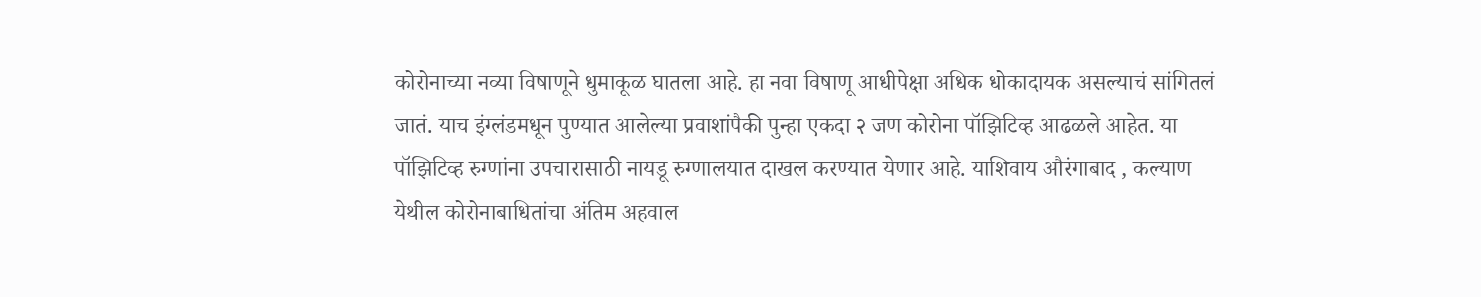कोरोनाच्या नव्या विषाणूने धुमाकूळ घातला आहे. हा नवा विषाणू आधीपेक्षा अधिक धोकादायक असल्याचं सांगितलं जातं. याच इंग्लंडमधून पुण्यात आलेल्या प्रवाशांपैकी पुन्हा एकदा २ जण कोरोना पॉझिटिव्ह आढळले आहेत. या पॉझिटिव्ह रुग्णांना उपचारासाठी नायडू रुग्णालयात दाखल करण्यात येणार आहे. याशिवाय औरंगाबाद , कल्याण येथील कोरोनाबाधितांचा अंतिम अहवाल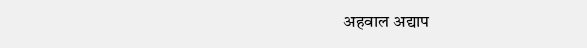अहवाल अद्याप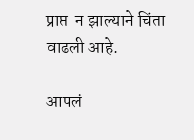प्राप्त  न झाल्याने चिंता वाढली आहे.

आपलं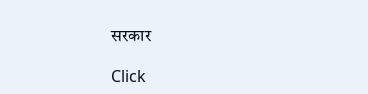सरकार

Click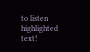to listen highlighted text!